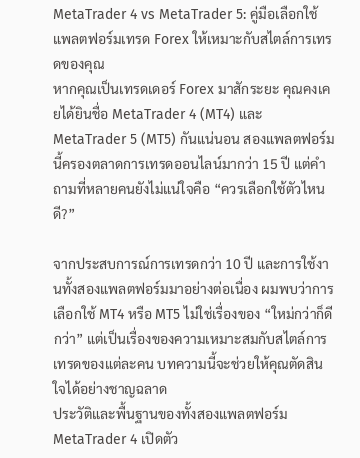MetaTrader 4 vs MetaTrader 5: คู่มือเลือกใช้แพลตฟอร์มเทรด Forex ให้เหมาะกับสไตล์การเทรดของคุณ
หากคุณเป็นเทรดเดอร์ Forex มาสักระยะ คุณคงเคยได้ยินชื่อ MetaTrader 4 (MT4) และ MetaTrader 5 (MT5) กันแน่นอน สองแพลตฟอร์มนี้ครองตลาดการเทรดออนไลน์มากว่า 15 ปี แต่คำถามที่หลายคนยังไม่แน่ใจคือ “ควรเลือกใช้ตัวไหนดี?”

จากประสบการณ์การเทรดกว่า 10 ปี และการใช้งานทั้งสองแพลตฟอร์มมาอย่างต่อเนื่อง ผมพบว่าการเลือกใช้ MT4 หรือ MT5 ไม่ใช่เรื่องของ “ใหม่กว่าก็ดีกว่า” แต่เป็นเรื่องของความเหมาะสมกับสไตล์การเทรดของแต่ละคน บทความนี้จะช่วยให้คุณตัดสินใจได้อย่างชาญฉลาด
ประวัติและพื้นฐานของทั้งสองแพลตฟอร์ม
MetaTrader 4 เปิดตัว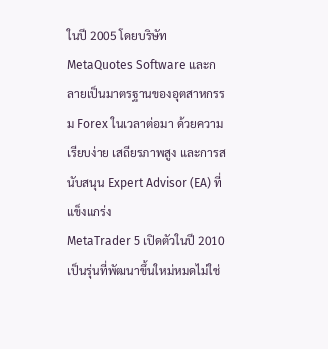ในปี 2005 โดยบริษัท MetaQuotes Software และกลายเป็นมาตรฐานของอุตสาหกรรม Forex ในเวลาต่อมา ด้วยความเรียบง่าย เสถียรภาพสูง และการสนับสนุน Expert Advisor (EA) ที่แข็งแกร่ง
MetaTrader 5 เปิดตัวในปี 2010 เป็นรุ่นที่พัฒนาขึ้นใหม่หมดไม่ใช่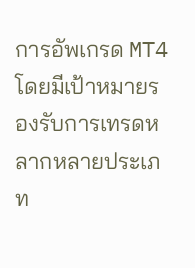การอัพเกรด MT4 โดยมีเป้าหมายรองรับการเทรดหลากหลายประเภท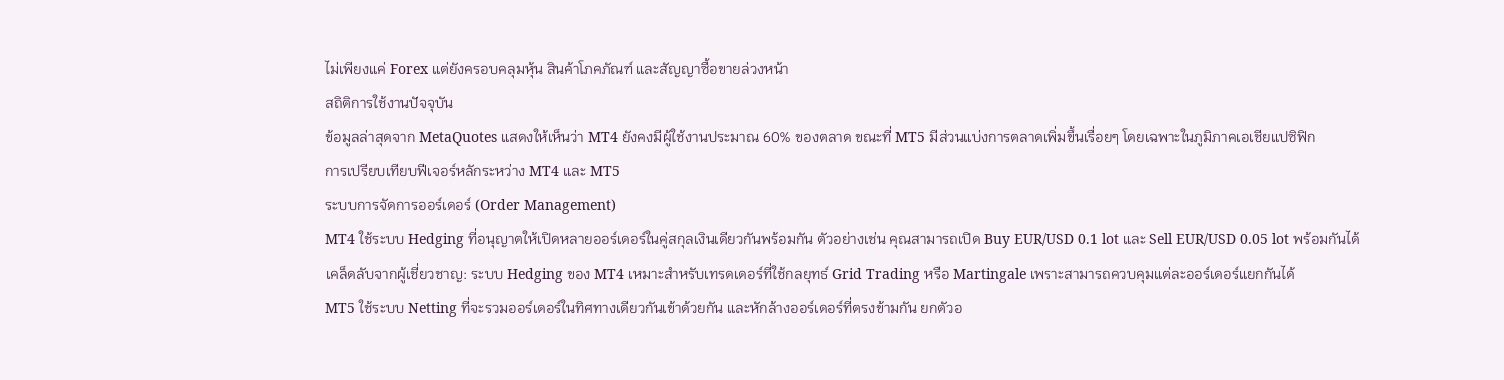ไม่เพียงแค่ Forex แต่ยังครอบคลุมหุ้น สินค้าโภคภัณฑ์ และสัญญาซื้อขายล่วงหน้า
สถิติการใช้งานปัจจุบัน
ข้อมูลล่าสุดจาก MetaQuotes แสดงให้เห็นว่า MT4 ยังคงมีผู้ใช้งานประมาณ 60% ของตลาด ขณะที่ MT5 มีส่วนแบ่งการตลาดเพิ่มขึ้นเรื่อยๆ โดยเฉพาะในภูมิภาคเอเชียแปซิฟิก
การเปรียบเทียบฟีเจอร์หลักระหว่าง MT4 และ MT5
ระบบการจัดการออร์เดอร์ (Order Management)
MT4 ใช้ระบบ Hedging ที่อนุญาตให้เปิดหลายออร์เดอร์ในคู่สกุลเงินเดียวกันพร้อมกัน ตัวอย่างเช่น คุณสามารถเปิด Buy EUR/USD 0.1 lot และ Sell EUR/USD 0.05 lot พร้อมกันได้
เคล็ดลับจากผู้เชี่ยวชาญ: ระบบ Hedging ของ MT4 เหมาะสำหรับเทรดเดอร์ที่ใช้กลยุทธ์ Grid Trading หรือ Martingale เพราะสามารถควบคุมแต่ละออร์เดอร์แยกกันได้
MT5 ใช้ระบบ Netting ที่จะรวมออร์เดอร์ในทิศทางเดียวกันเข้าด้วยกัน และหักล้างออร์เดอร์ที่ตรงข้ามกัน ยกตัวอ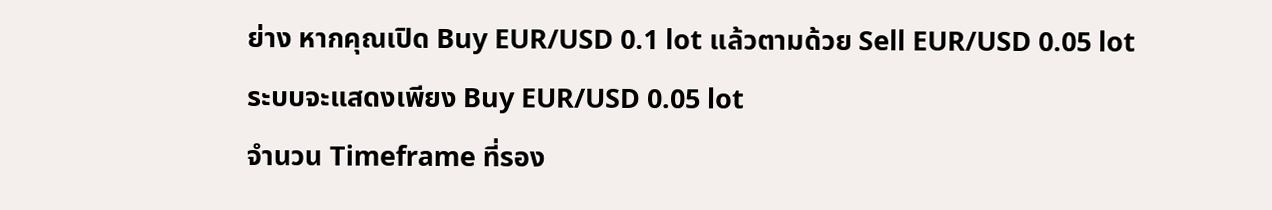ย่าง หากคุณเปิด Buy EUR/USD 0.1 lot แล้วตามด้วย Sell EUR/USD 0.05 lot ระบบจะแสดงเพียง Buy EUR/USD 0.05 lot
จำนวน Timeframe ที่รอง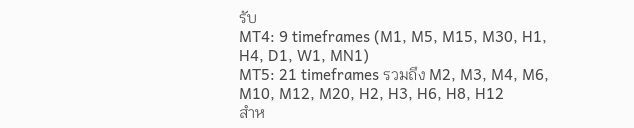รับ
MT4: 9 timeframes (M1, M5, M15, M30, H1, H4, D1, W1, MN1)
MT5: 21 timeframes รวมถึง M2, M3, M4, M6, M10, M12, M20, H2, H3, H6, H8, H12
สำห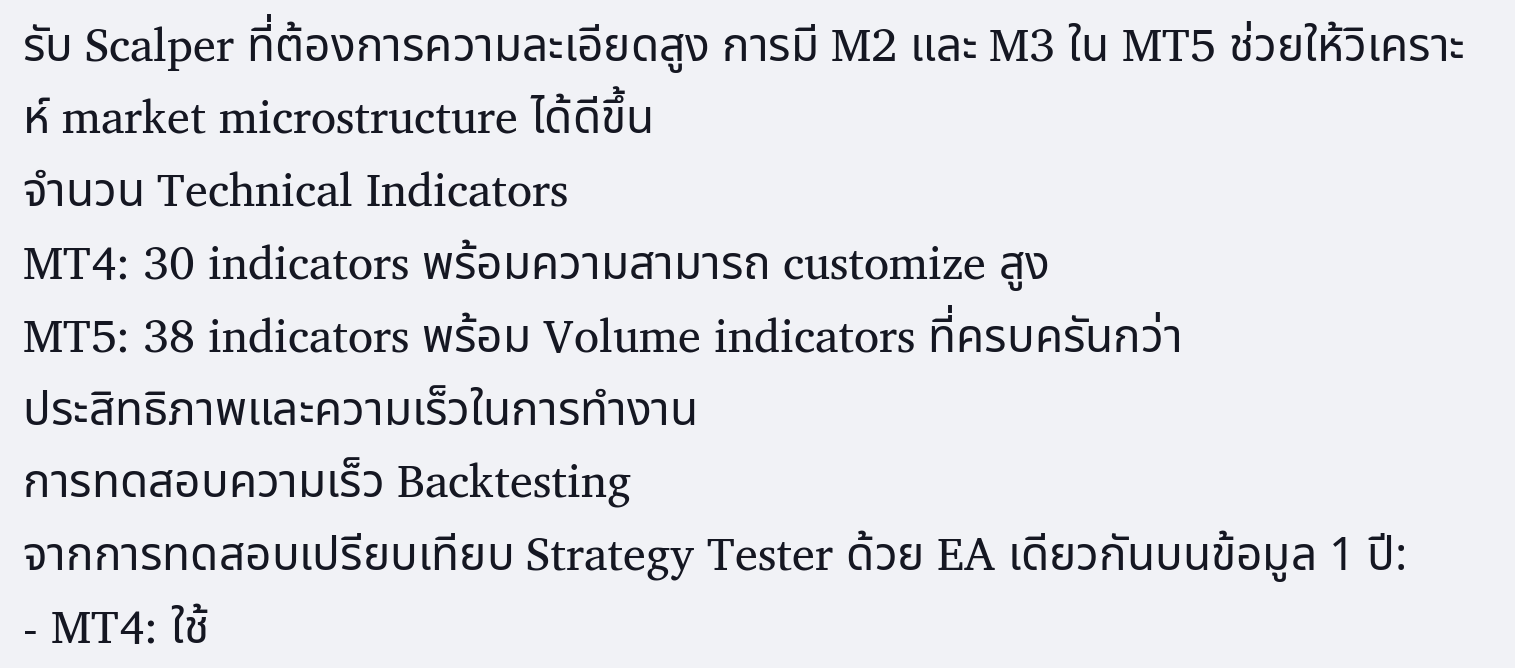รับ Scalper ที่ต้องการความละเอียดสูง การมี M2 และ M3 ใน MT5 ช่วยให้วิเคราะห์ market microstructure ได้ดีขึ้น
จำนวน Technical Indicators
MT4: 30 indicators พร้อมความสามารถ customize สูง
MT5: 38 indicators พร้อม Volume indicators ที่ครบครันกว่า
ประสิทธิภาพและความเร็วในการทำงาน
การทดสอบความเร็ว Backtesting
จากการทดสอบเปรียบเทียบ Strategy Tester ด้วย EA เดียวกันบนข้อมูล 1 ปี:
- MT4: ใช้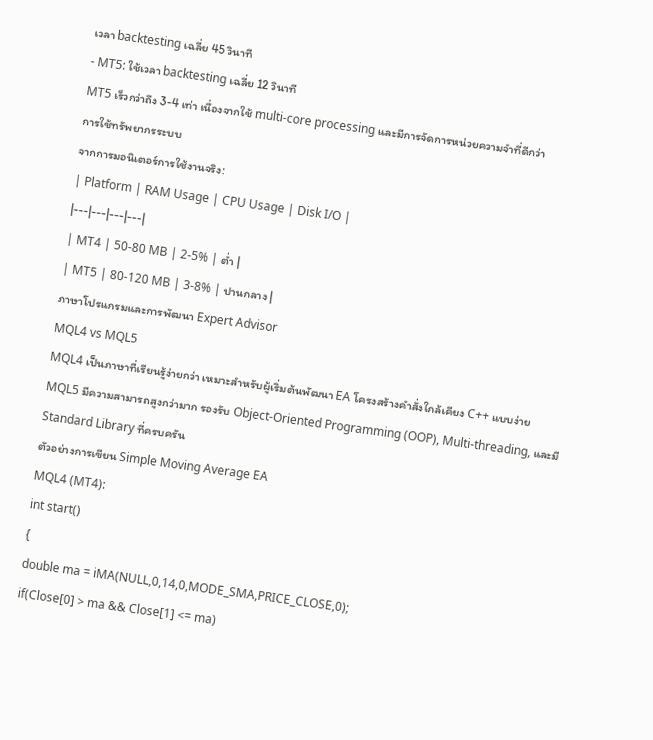เวลา backtesting เฉลี่ย 45 วินาที
- MT5: ใช้เวลา backtesting เฉลี่ย 12 วินาที
MT5 เร็วกว่าถึง 3-4 เท่า เนื่องจากใช้ multi-core processing และมีการจัดการหน่วยความจำที่ดีกว่า
การใช้ทรัพยากรระบบ
จากการมอนิเตอร์การใช้งานจริง:
| Platform | RAM Usage | CPU Usage | Disk I/O |
|---|---|---|---|
| MT4 | 50-80 MB | 2-5% | ต่ำ |
| MT5 | 80-120 MB | 3-8% | ปานกลาง |
ภาษาโปรแกรมและการพัฒนา Expert Advisor
MQL4 vs MQL5
MQL4 เป็นภาษาที่เรียนรู้ง่ายกว่า เหมาะสำหรับผู้เริ่มต้นพัฒนา EA โครงสร้างคำสั่งใกล้เคียง C++ แบบง่าย
MQL5 มีความสามารถสูงกว่ามาก รองรับ Object-Oriented Programming (OOP), Multi-threading, และมี Standard Library ที่ครบครัน
ตัวอย่างการเขียน Simple Moving Average EA
MQL4 (MT4):
int start()
{
double ma = iMA(NULL,0,14,0,MODE_SMA,PRICE_CLOSE,0);
if(Close[0] > ma && Close[1] <= ma)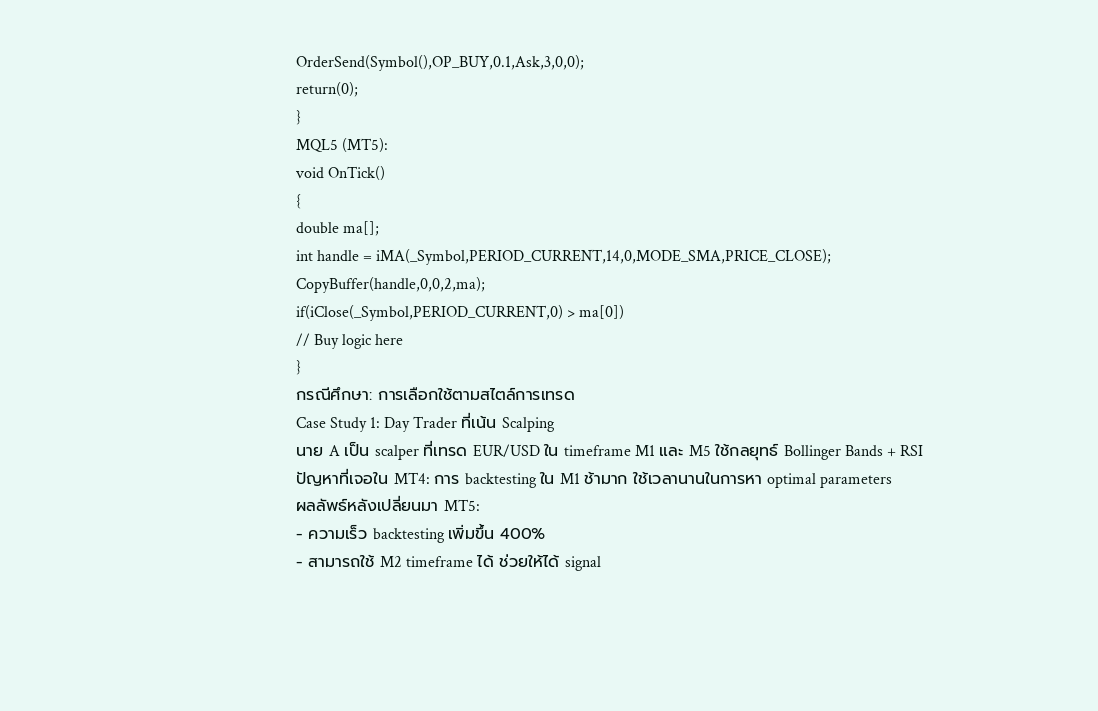OrderSend(Symbol(),OP_BUY,0.1,Ask,3,0,0);
return(0);
}
MQL5 (MT5):
void OnTick()
{
double ma[];
int handle = iMA(_Symbol,PERIOD_CURRENT,14,0,MODE_SMA,PRICE_CLOSE);
CopyBuffer(handle,0,0,2,ma);
if(iClose(_Symbol,PERIOD_CURRENT,0) > ma[0])
// Buy logic here
}
กรณีศึกษา: การเลือกใช้ตามสไตล์การเทรด
Case Study 1: Day Trader ที่เน้น Scalping
นาย A เป็น scalper ที่เทรด EUR/USD ใน timeframe M1 และ M5 ใช้กลยุทธ์ Bollinger Bands + RSI
ปัญหาที่เจอใน MT4: การ backtesting ใน M1 ช้ามาก ใช้เวลานานในการหา optimal parameters
ผลลัพธ์หลังเปลี่ยนมา MT5:
- ความเร็ว backtesting เพิ่มขึ้น 400%
- สามารถใช้ M2 timeframe ได้ ช่วยให้ได้ signal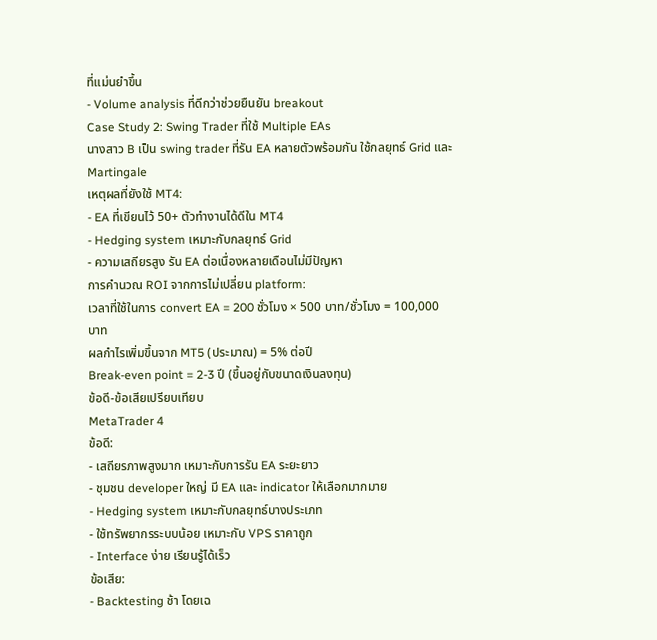ที่แม่นยำขึ้น
- Volume analysis ที่ดีกว่าช่วยยืนยัน breakout
Case Study 2: Swing Trader ที่ใช้ Multiple EAs
นางสาว B เป็น swing trader ที่รัน EA หลายตัวพร้อมกัน ใช้กลยุทธ์ Grid และ Martingale
เหตุผลที่ยังใช้ MT4:
- EA ที่เขียนไว้ 50+ ตัวทำงานได้ดีใน MT4
- Hedging system เหมาะกับกลยุทธ์ Grid
- ความเสถียรสูง รัน EA ต่อเนื่องหลายเดือนไม่มีปัญหา
การคำนวณ ROI จากการไม่เปลี่ยน platform:
เวลาที่ใช้ในการ convert EA = 200 ชั่วโมง × 500 บาท/ชั่วโมง = 100,000 บาท
ผลกำไรเพิ่มขึ้นจาก MT5 (ประมาณ) = 5% ต่อปี
Break-even point = 2-3 ปี (ขึ้นอยู่กับขนาดเงินลงทุน)
ข้อดี-ข้อเสียเปรียบเทียบ
MetaTrader 4
ข้อดี:
- เสถียรภาพสูงมาก เหมาะกับการรัน EA ระยะยาว
- ชุมชน developer ใหญ่ มี EA และ indicator ให้เลือกมากมาย
- Hedging system เหมาะกับกลยุทธ์บางประเภท
- ใช้ทรัพยากรระบบน้อย เหมาะกับ VPS ราคาถูก
- Interface ง่าย เรียนรู้ได้เร็ว
ข้อเสีย:
- Backtesting ช้า โดยเฉ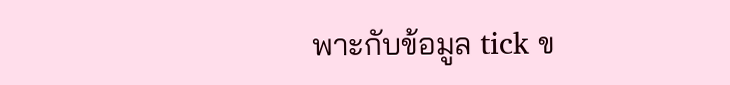พาะกับข้อมูล tick ข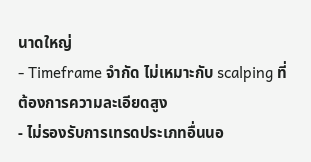นาดใหญ่
- Timeframe จำกัด ไม่เหมาะกับ scalping ที่ต้องการความละเอียดสูง
- ไม่รองรับการเทรดประเภทอื่นนอ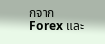กจาก Forex และ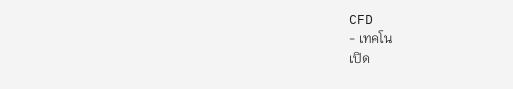CFD
- เทคโน
เปิด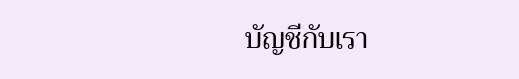บัญชีกับเรา